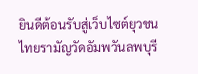ยินดีต้อนรับสู่เว็บไซต์ยุวชนไทยรามัญวัดอัมพวันลพบุรี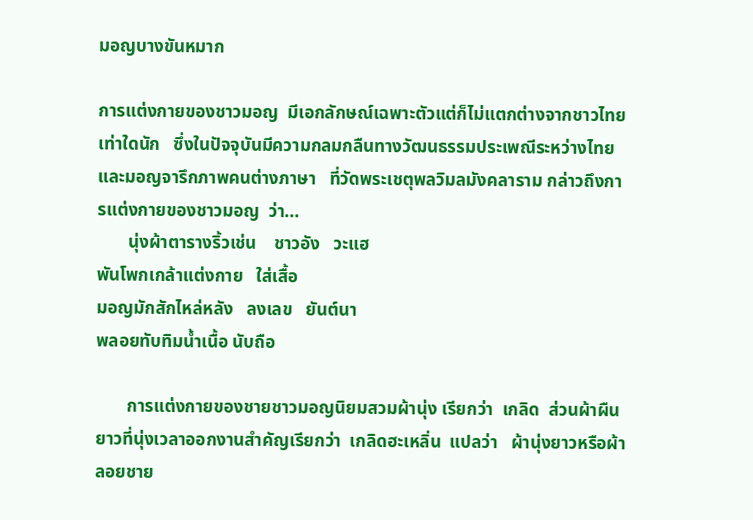มอญบางขันหมาก

การแต่งกายของชาวมอญ  มีเอกลักษณ์เฉพาะตัวแต่ก็ไม่แตกต่างจากชาวไทยเท่าใดนัก   ซึ่งในปัจจุบันมีความกลมกลืนทางวัฒนธรรมประเพณีระหว่างไทยและมอญจารึกภาพคนต่างภาษา   ที่วัดพระเชตุพลวิมลมังคลาราม กล่าวถึงการแต่งกายของชาวมอญ  ว่า...
       นุ่งผ้าตารางริ้วเช่น    ชาวอัง   วะแฮ
พันโพกเกล้าแต่งกาย   ใส่เสื้อ
มอญมักสักไหล่หลัง   ลงเลข   ยันต์นา
พลอยทับทิมน้ำเนื้อ นับถือ

       การแต่งกายของชายชาวมอญนิยมสวมผ้านุ่ง เรียกว่า  เกลิด  ส่วนผ้าผืนยาวที่นุ่งเวลาออกงานสำคัญเรียกว่า  เกลิดฮะเหลิ่น  แปลว่า   ผ้านุ่งยาวหรือผ้าลอยชาย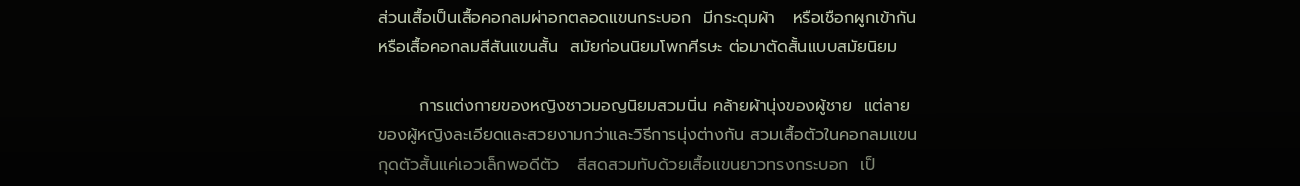ส่วนเสื้อเป็นเสื้อคอกลมผ่าอกตลอดแขนกระบอก  มีกระดุมผ้า   หรือเชือกผูกเข้ากัน หรือเสื้อคอกลมสีสันแขนสั้น  สมัยก่อนนิยมโพกศีรษะ ต่อมาตัดสั้นแบบสมัยนิยม

       การแต่งกายของหญิงชาวมอญนิยมสวมนิ่น คล้ายผ้านุ่งของผู้ชาย  แต่ลายของผู้หญิงละเอียดและสวยงามกว่าและวิธีการนุ่งต่างกัน สวมเสื้อตัวในคอกลมแขนกุดตัวสั้นแค่เอวเล็กพอดีตัว   สีสดสวมทับด้วยเสื้อแขนยาวทรงกระบอก  เป็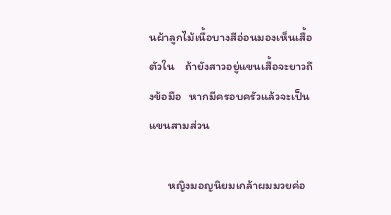นผ้าลูกไม้เนื้อบางสีอ่อนมองเห็นเสื้อตัวใน    ถ้ายังสาวอยู่แขนเสื้อจะยาวถึงข้อมือ   หากมีครอบครัวแล้วจะเป็นแขนสามส่วน

       หญิงมอญนิยมเกล้าผมมวยค่อ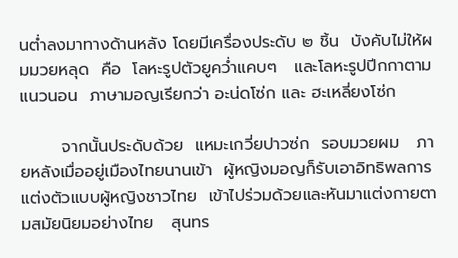นต่ำลงมาทางด้านหลัง โดยมีเครื่องประดับ ๒ ชิ้น  บังคับไม่ให้ผมมวยหลุด  คือ  โลหะรูปตัวยูคว่ำแคบๆ   และโลหะรูปปีกกาตามแนวนอน  ภาษามอญเรียกว่า อะน่ดโซ่ก และ ฮะเหลี่ยงโซ่ก

       จากนั้นประดับด้วย  แหมะเกวี่ยปาวซ่ก  รอบมวยผม   ภายหลังเมื่ออยู่เมืองไทยนานเข้า  ผู้หญิงมอญก็รับเอาอิทธิพลการแต่งตัวแบบผู้หญิงชาวไทย  เข้าไปร่วมด้วยและหันมาแต่งกายตามสมัยนิยมอย่างไทย   สุนทร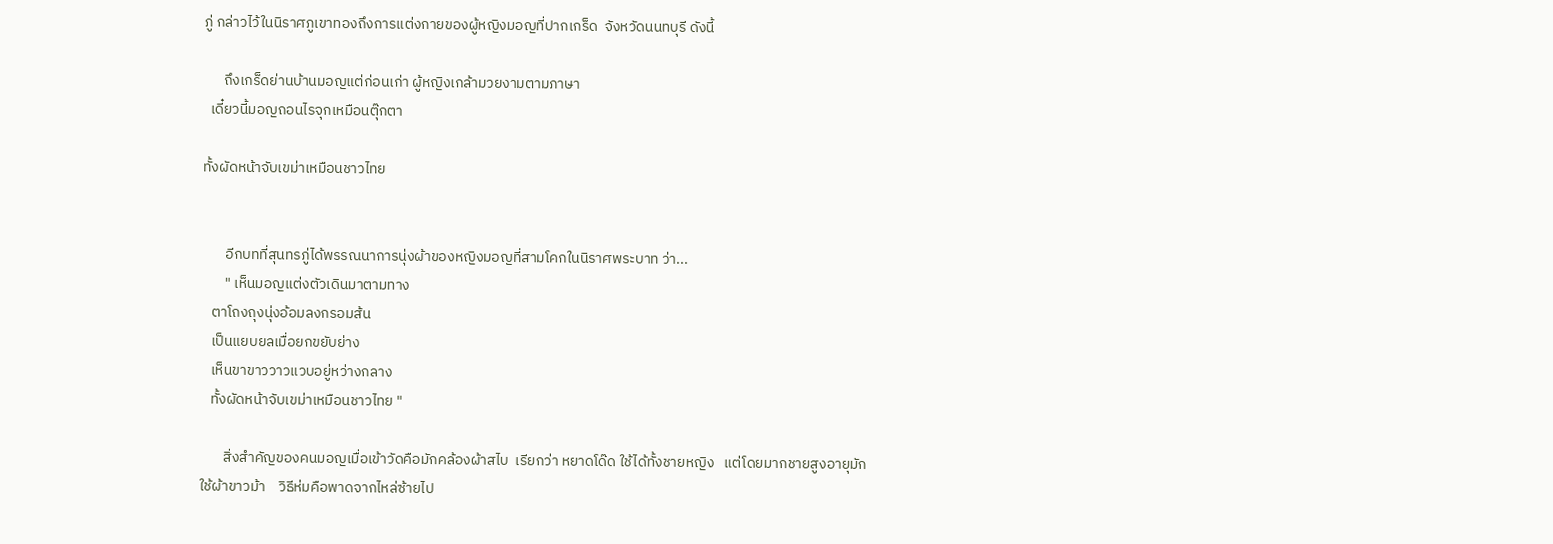ภู่ กล่าวไว้ในนิราศภูเขาทองถึงการแต่งกายของผู้หญิงมอญที่ปากเกร็ด  จังหวัดนนทบุรี ดังนี้

      ถึงเกร็ดย่านบ้านมอญแต่ก่อนเก่า ผู้หญิงเกล้ามวยงามตามภาษา
  เดี๋ยวนี้มอญถอนไรจุกเหมือนตุ๊กตา

ทั้งผัดหน้าจับเขม่าเหมือนชาวไทย


       อีกบทที่สุนทรภู่ได้พรรณนาการนุ่งผ้าของหญิงมอญที่สามโคกในนิราศพระบาท ว่า...
       " เห็นมอญแต่งตัวเดินมาตามทาง
   ตาโถงถุงนุ่งอ้อมลงกรอมส้น
   เป็นแยบยลเมื่อยกขยับย่าง
   เห็นขาขาววาวแวบอยู่หว่างกลาง
   ทั้งผัดหน้าจับเขม่าเหมือนชาวไทย "

       สิ่งสำคัญของคนมอญเมื่อเข้าวัดคือมักคล้องผ้าสไบ  เรียกว่า หยาดโด๊ด ใช้ได้ทั้งชายหญิง   แต่โดยมากชายสูงอายุมักใช้ผ้าขาวม้า    วิธีห่มคือพาดจากไหล่ซ้ายไป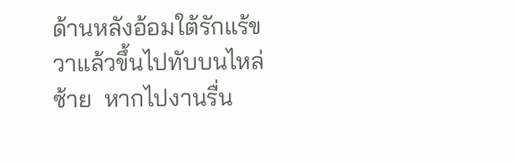ด้านหลังอ้อมใต้รักแร้ขวาแล้วขึ้นไปทับบนไหล่ซ้าย  หากไปงานรื่น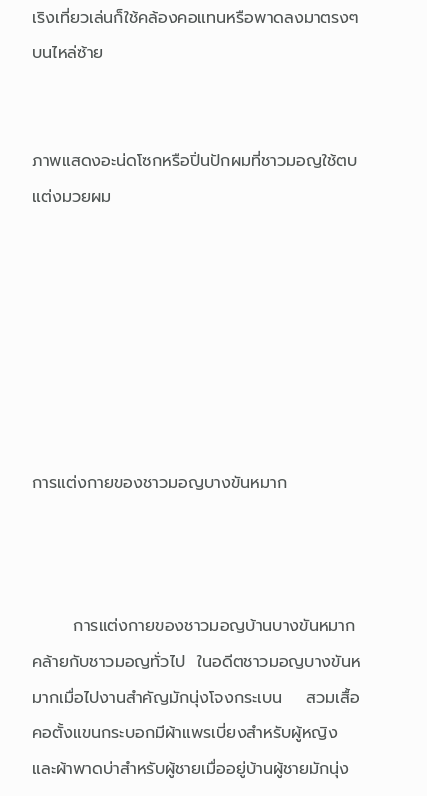เริงเที่ยวเล่นก็ใช้คล้องคอแทนหรือพาดลงมาตรงๆ บนไหล่ซ้าย


ภาพแสดงอะน่ดโซกหรือปิ่นปักผมที่ชาวมอญใช้ตบแต่งมวยผม







การแต่งกายของชาวมอญบางขันหมาก



       การแต่งกายของชาวมอญบ้านบางขันหมากคล้ายกับชาวมอญทั่วไป  ในอดีตชาวมอญบางขันหมากเมื่อไปงานสำคัญมักนุ่งโจงกระเบน    สวมเสื้อคอตั้งแขนกระบอกมีผ้าแพรเบี่ยงสำหรับผู้หญิง และผ้าพาดบ่าสำหรับผู้ชายเมื่ออยู่บ้านผู้ชายมักนุ่ง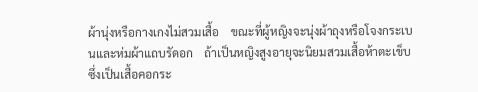ผ้านุ่งหรือกางเกงไม่สวมเสื้อ    ขณะที่ผู้หญิงจะนุ่งผ้าถุงหรือโจงกระเบนและห่มผ้าแถบรัดอก    ถ้าเป็นหญิงสูงอายุจะนิยมสวมเสื้อห้าตะเข็บซึ่งเป็นเสื้อคอกระ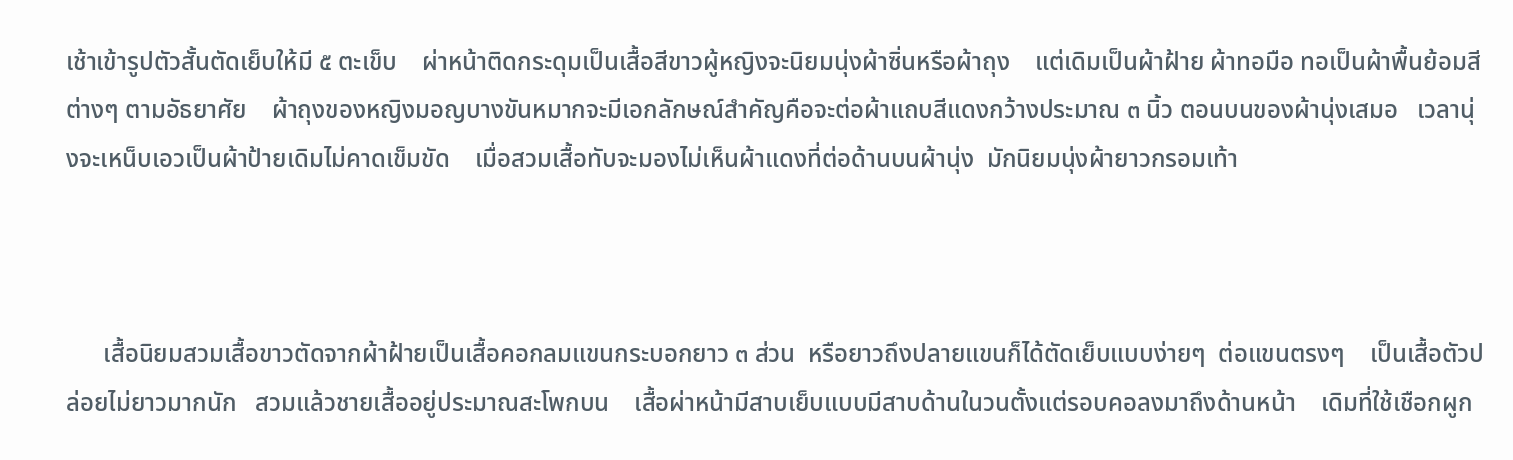เช้าเข้ารูปตัวสั้นตัดเย็บให้มี ๕ ตะเข็บ    ผ่าหน้าติดกระดุมเป็นเสื้อสีขาวผู้หญิงจะนิยมนุ่งผ้าซิ่นหรือผ้าถุง    แต่เดิมเป็นผ้าฝ้าย ผ้าทอมือ ทอเป็นผ้าพื้นย้อมสีต่างๆ ตามอัธยาศัย    ผ้าถุงของหญิงมอญบางขันหมากจะมีเอกลักษณ์สำคัญคือจะต่อผ้าแถบสีแดงกว้างประมาณ ๓ นิ้ว ตอนบนของผ้านุ่งเสมอ   เวลานุ่งจะเหน็บเอวเป็นผ้าป้ายเดิมไม่คาดเข็มขัด    เมื่อสวมเสื้อทับจะมองไม่เห็นผ้าแดงที่ต่อด้านบนผ้านุ่ง  มักนิยมนุ่งผ้ายาวกรอมเท้า



      เสื้อนิยมสวมเสื้อขาวตัดจากผ้าฝ้ายเป็นเสื้อคอกลมแขนกระบอกยาว ๓ ส่วน  หรือยาวถึงปลายแขนก็ได้ตัดเย็บแบบง่ายๆ  ต่อแขนตรงๆ    เป็นเสื้อตัวปล่อยไม่ยาวมากนัก   สวมแล้วชายเสื้ออยู่ประมาณสะโพกบน    เสื้อผ่าหน้ามีสาบเย็บแบบมีสาบด้านในวนตั้งแต่รอบคอลงมาถึงด้านหน้า    เดิมที่ใช้เชือกผูก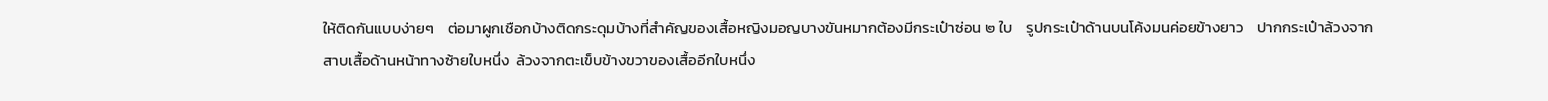ให้ติดกันแบบง่ายๆ    ต่อมาผูกเชือกบ้างติดกระดุมบ้างที่สำคัญของเสื้อหญิงมอญบางขันหมากต้องมีกระเป๋าซ่อน ๒ ใบ    รูปกระเป๋าด้านบนโค้งมนค่อยข้างยาว    ปากกระเป๋าล้วงจากสาบเสื้อด้านหน้าทางซ้ายใบหนึ่ง  ล้วงจากตะเข็บข้างขวาของเสื้ออีกใบหนึ่ง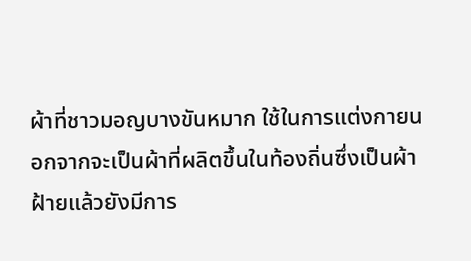ผ้าที่ชาวมอญบางขันหมาก ใช้ในการแต่งกายนอกจากจะเป็นผ้าที่ผลิตขึ้นในท้องถิ่นซึ่งเป็นผ้าฝ้ายแล้วยังมีการ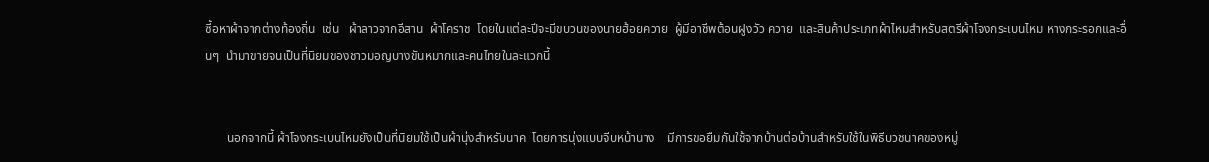ซี้อหาผ้าจากต่างท้องถิ่น  เช่น   ผ้าลาวจากอีสาน  ผ้าโคราช  โดยในแต่ละปีจะมีขบวนของนายฮ้อยควาย  ผู้มีอาชีพต้อนฝูงวัว ควาย  และสินค้าประเภทผ้าไหมสำหรับสตรีผ้าโจงกระเบนไหม หางกระรอกและอื่นๆ  นำมาขายจนเป็นที่นิยมของชาวมอญบางขันหมากและคนไทยในละแวกนี้


       นอกจากนี้ ผ้าโจงกระเบนไหมยังเป็นที่นิยมใช้เป็นผ้านุ่งสำหรับนาค  โดยการนุ่งแบบจีบหน้านาง    มีการขอยืมกันใช้จากบ้านต่อบ้านสำหรับใช้ในพิธีบวชนาคของหมู่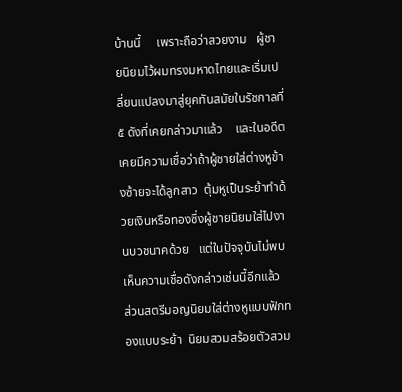บ้านนี้     เพราะถือว่าสวยงาม   ผู้ชายนิยมไว้ผมทรงมหาดไทยและเริ่มเปลี่ยนแปลงมาสู่ยุคทันสมัยในรัชกาลที่ ๕ ดังที่เคยกล่าวมาแล้ว    และในอดีตเคยมีความเชื่อว่าถ้าผู้ชายใส่ต่างหูข้างซ้ายจะได้ลูกสาว  ตุ้มหูเป็นระย้าทำด้วยเงินหรือทองซึ่งผู้ชายนิยมใส่ไปงานบวชนาคด้วย   แต่ในปัจจุบันไม่พบเห็นความเชื่อดังกล่าวเช่นนี้อีกแล้ว  ส่วนสตรีมอญนิยมใส่ต่างหูแบบฟักทองแบบระย้า  นิยมสวมสร้อยตัวสวม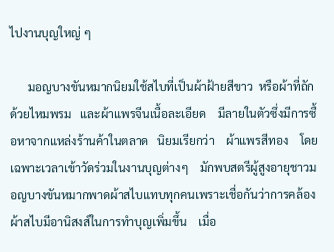ไปงานบุญใหญ่ ๆ

      มอญบางขันหมากนิยมใช้สไบที่เป็นผ้าฝ้ายสีขาว  หรือผ้าที่ถักด้วยไหมพรม   และผ้าแพรจีนเนื้อละเอียด    มีลายในตัวซึ่งมีการซื้อหาจากแหล่งร้านค้าในตลาด   นิยมเรียกว่า    ผ้าแพรสีทอง    โดยเฉพาะเวลาเข้าวัดร่วมในงานบุญต่างๆ    มักพบสตรีผู้สูงอายุชาวมอญบางขันหมากพาดผ้าสไบแทบทุกคนเพราะเชื่อกันว่าการคล้องผ้าสไบมีอานิสงส์ในการทำบุญเพิ่มขึ้น    เมื่อ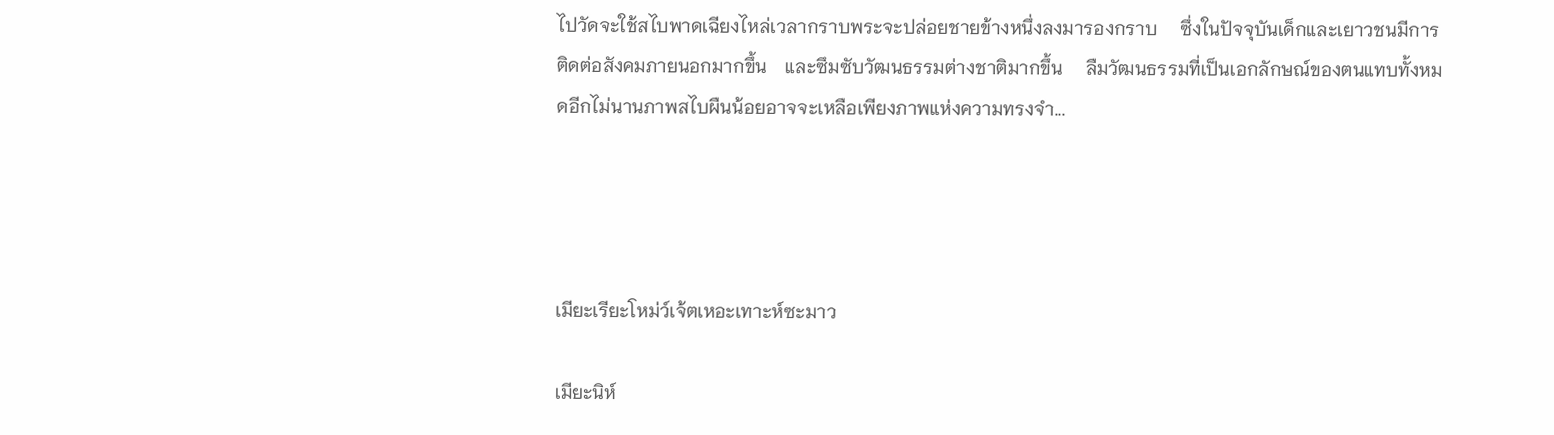ไปวัดจะใช้สไบพาดเฉียงไหล่เวลากราบพระจะปล่อยชายข้างหนึ่งลงมารองกราบ     ซึ่งในปัจจุบันเด็กและเยาวชนมีการติดต่อสังคมภายนอกมากขึ้น    และซึมซับวัฒนธรรมต่างชาติมากขึ้น     ลืมวัฒนธรรมที่เป็นเอกลักษณ์ของตนแทบทั้งหมดอีกไม่นานภาพสไบผืนน้อยอาจจะเหลือเพียงภาพแห่งความทรงจำ...




เมียะเรียะโหม่ว์เจ้ตเหอะเทาะห์ซะมาว

เมียะนิห์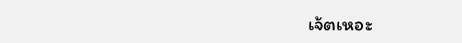เจ้ตเหอะ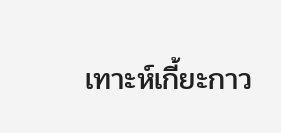เทาะห์เกี้ยะกาว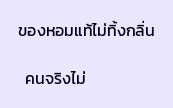ของหอมแท้ไม่ทิ้งกลิ่น

  คนจริงไม่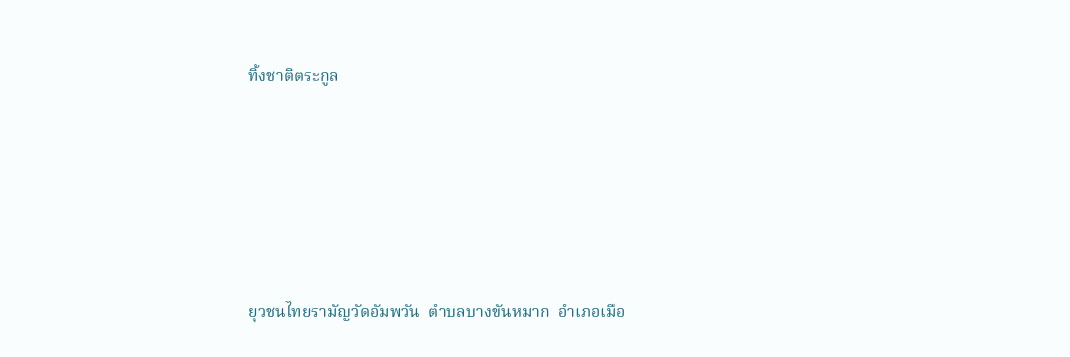ทิ้งชาติตระกูล





ยุวชนไทยรามัญวัดอัมพวัน  ตำบลบางขันหมาก  อำเภอเมือ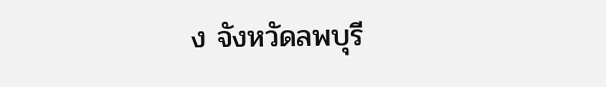ง จังหวัดลพบุรี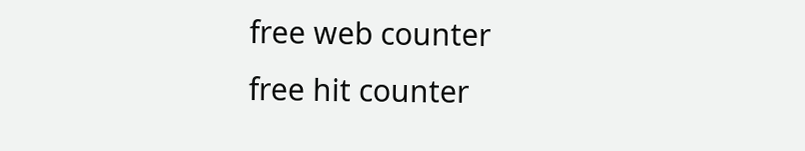free web counter
free hit counter